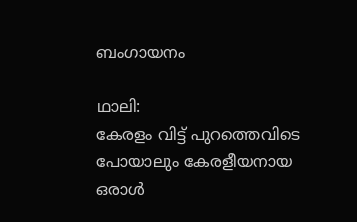ബംഗായനം

ഥാലി:
കേരളം വിട്ട് പുറത്തെവിടെ പോയാലും കേരളീയനായ ഒരാൾ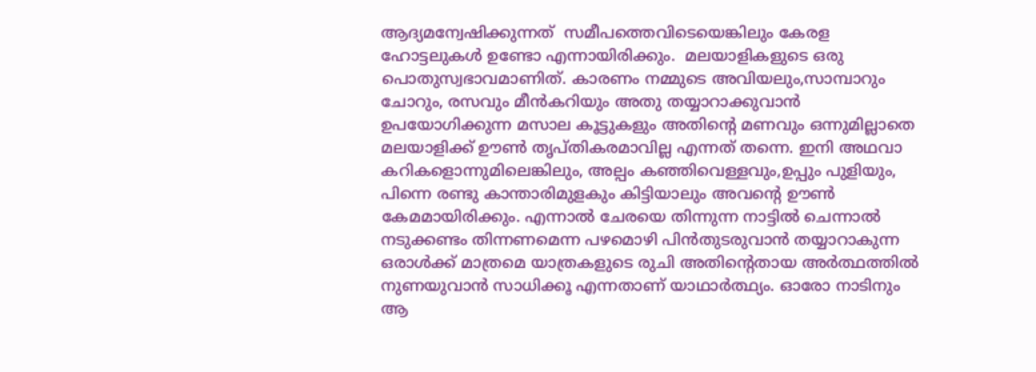ആദ്യമന്വേഷിക്കുന്നത്  സമീപത്തെവിടെയെങ്കിലും കേരള ഹോട്ടലുകൾ ഉണ്ടോ എന്നായിരിക്കും.  മലയാളികളുടെ ഒരു പൊതുസ്വഭാവമാണിത്. കാരണം നമ്മുടെ അവിയലും,സാമ്പാറും ചോറും, രസവും മീൻകറിയും അതു തയ്യാറാക്കുവാൻ ഉപയോഗിക്കുന്ന മസാല കൂട്ടുകളും അതിൻ്റെ മണവും ഒന്നുമില്ലാതെ മലയാളിക്ക് ഊൺ തൃപ്തികരമാവില്ല എന്നത് തന്നെ. ഇനി അഥവാ കറികളൊന്നുമിലെങ്കിലും, അല്പം കഞ്ഞിവെള്ളവും,ഉപ്പും പുളിയും, പിന്നെ രണ്ടു കാന്താരിമുളകും കിട്ടിയാലും അവൻ്റെ ഊൺ കേമമായിരിക്കും. എന്നാൽ ചേരയെ തിന്നുന്ന നാട്ടിൽ ചെന്നാൽ നടുക്കണ്ടം തിന്നണമെന്ന പഴമൊഴി പിൻതുടരുവാൻ തയ്യാറാകുന്ന ഒരാൾക്ക് മാത്രമെ യാത്രകളുടെ രുചി അതിൻ്റെതായ അർത്ഥത്തിൽ നുണയുവാൻ സാധിക്കൂ എന്നതാണ് യാഥാർത്ഥ്യം. ഓരോ നാടിനും ആ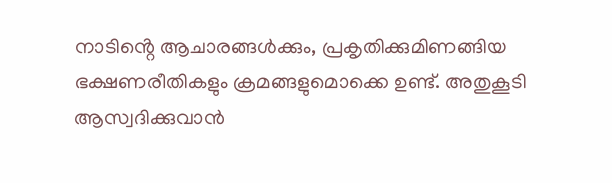നാടിൻ്റെ ആചാരങ്ങൾക്കും, പ്രകൃതിക്കുമിണങ്ങിയ ഭക്ഷണരീതികളും ക്രമങ്ങളുമൊക്കെ ഉണ്ട്. അതുകൂടി ആസ്വദിക്കുവാൻ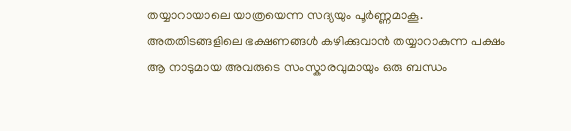തയ്യാറായാലെ യാത്രയെന്ന സദ്യയും പൂർണ്ണമാകൂ.
അതതിടങ്ങളിലെ ഭക്ഷണങ്ങൾ കഴിക്കുവാൻ തയ്യാറാകുന്ന പക്ഷം ആ നാടുമായ അവരുടെ സംസ്കാരവുമായും ഒരു ബന്ധം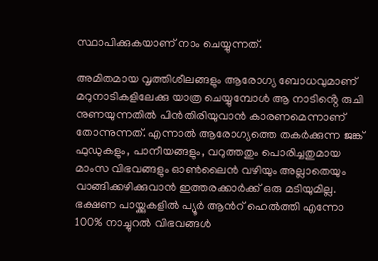സ്ഥാപിക്കുകയാണ് നാം ചെയ്യുന്നത്.

അമിതമായ വൃത്തിശീലങ്ങളും ആരോഗ്യ ബോധവുമാണ് മറുനാടികളിലേക്കു യാത്ര ചെയ്യുമ്പോൾ ആ നാടിൻ്റെ രുചി നുണയുന്നതിൽ പിൻതിരിയുവാൻ കാരണമെന്നാണ് തോന്നുന്നത്. എന്നാൽ ആരോഗ്യത്തെ തകർക്കുന്ന ജങ്ക് ഫുഡുകളും, പാനീയങ്ങളും, വറുത്തതും പൊരിച്ചതുമായ മാംസ വിഭവങ്ങളും ഓൺലൈൻ വഴിയും അല്ലാതെയും വാങ്ങിക്കഴിക്കുവാൻ ഇത്തരക്കാർക്ക് ഒരു മടിയുമില്ല. ഭക്ഷണ പായ്ക്കുകളിൽ പ്യൂർ ആൻറ് ഹെൽത്തി എന്നോ 100% നാച്ചുറൽ വിഭവങ്ങൾ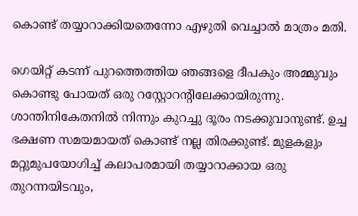കൊണ്ട് തയ്യാറാക്കിയതെന്നോ എഴുതി വെച്ചാൽ മാത്രം മതി.

ഗെയിറ്റ് കടന്ന് പുറത്തെത്തിയ ഞങ്ങളെ ദീപകും അമ്മുവും കൊണ്ടു പോയത് ഒരു റസ്റ്റോറൻ്റിലേക്കായിരുന്നു. ശാന്തിനികേതനിൽ നിന്നും കുറച്ചു ദൂരം നടക്കുവാനുണ്ട്. ഉച്ച ഭക്ഷണ സമയമായത് കൊണ്ട് നല്ല തിരക്കുണ്ട്. മുളകളും മറ്റുമുപയോഗിച്ച് കലാപരമായി തയ്യാറാക്കായ ഒരു തുറന്നയിടവും,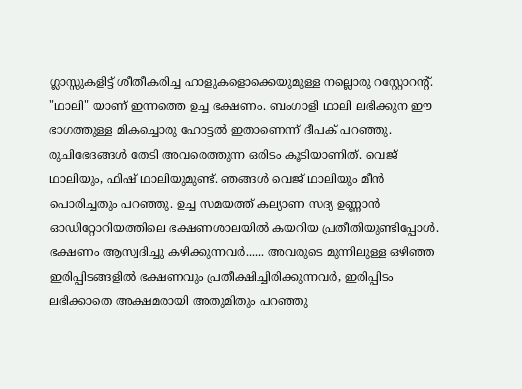ഗ്ലാസ്സുകളിട്ട് ശീതീകരിച്ച ഹാളുകളൊക്കെയുമുള്ള നല്ലൊരു റസ്റ്റോറൻ്റ്. "ഥാലി" യാണ് ഇന്നത്തെ ഉച്ച ഭക്ഷണം. ബംഗാളി ഥാലി ലഭിക്കുന ഈ ഭാഗത്തുള്ള മികച്ചൊരു ഹോട്ടൽ ഇതാണെന്ന് ദീപക് പറഞ്ഞു. രുചിഭേദങ്ങൾ തേടി അവരെത്തുന്ന ഒരിടം കൂടിയാണിത്. വെജ് ഥാലിയും, ഫിഷ് ഥാലിയുമുണ്ട്. ഞങ്ങൾ വെജ് ഥാലിയും മീൻ പൊരിച്ചതും പറഞ്ഞു. ഉച്ച സമയത്ത് കല്യാണ സദ്യ ഉണ്ണാൻ ഓഡിറ്റോറിയത്തിലെ ഭക്ഷണശാലയിൽ കയറിയ പ്രതീതിയുണ്ടിപ്പോൾ. ഭക്ഷണം ആസ്വദിച്ചു കഴിക്കുന്നവർ...... അവരുടെ മുന്നിലുള്ള ഒഴിഞ്ഞ ഇരിപ്പിടങ്ങളിൽ ഭക്ഷണവും പ്രതീക്ഷിച്ചിരിക്കുന്നവർ, ഇരിപ്പിടം ലഭിക്കാതെ അക്ഷമരായി അതുമിതും പറഞ്ഞു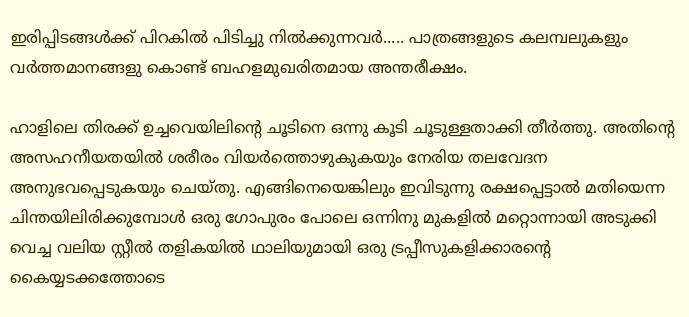ഇരിപ്പിടങ്ങൾക്ക് പിറകിൽ പിടിച്ചു നിൽക്കുന്നവർ..... പാത്രങ്ങളുടെ കലമ്പലുകളും വർത്തമാനങ്ങളു കൊണ്ട് ബഹളമുഖരിതമായ അന്തരീക്ഷം.

ഹാളിലെ തിരക്ക് ഉച്ചവെയിലിൻ്റെ ചൂടിനെ ഒന്നു കൂടി ചൂടുള്ളതാക്കി തീർത്തു. അതിൻ്റെ അസഹനീയതയിൽ ശരീരം വിയർത്തൊഴുകുകയും നേരിയ തലവേദന അനുഭവപ്പെടുകയും ചെയ്തു. എങ്ങിനെയെങ്കിലും ഇവിടുന്നു രക്ഷപ്പെട്ടാൽ മതിയെന്ന ചിന്തയിലിരിക്കുമ്പോൾ ഒരു ഗോപുരം പോലെ ഒന്നിനു മുകളിൽ മറ്റൊന്നായി അടുക്കി വെച്ച വലിയ സ്റ്റീൽ തളികയിൽ ഥാലിയുമായി ഒരു ട്രപ്പീസുകളിക്കാരൻ്റെ കൈയ്യടക്കത്തോടെ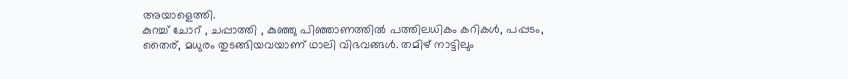അയാളെത്തി.
കുറച്ച് ചോറ് , ചപ്പാത്തി , കുഞ്ഞു പിഞ്ഞാണത്തിൽ പത്തിലധികം കറികൾ, പപ്പടം, തൈര്, മധുരം തുടങ്ങിയവയാണ് ഥാലി വിഭവങ്ങൾ. തമിഴ് നാട്ടിലും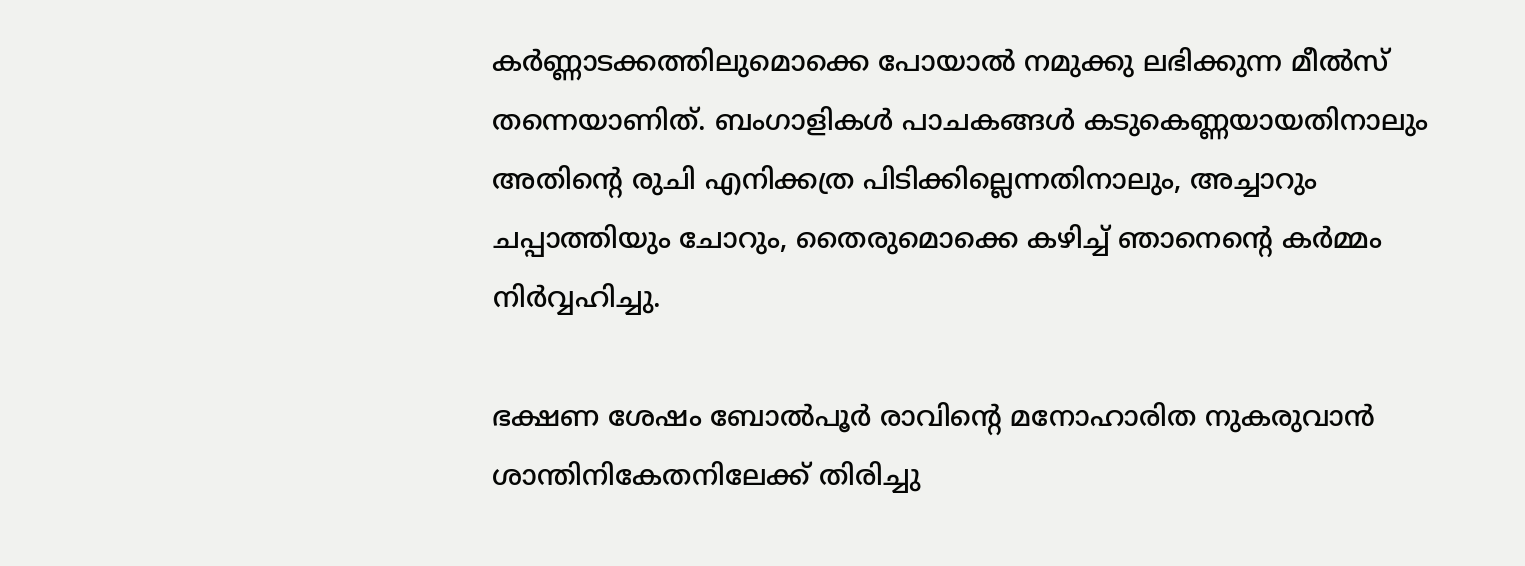കർണ്ണാടക്കത്തിലുമൊക്കെ പോയാൽ നമുക്കു ലഭിക്കുന്ന മീൽസ് തന്നെയാണിത്. ബംഗാളികൾ പാചകങ്ങൾ കടുകെണ്ണയായതിനാലും അതിൻ്റെ രുചി എനിക്കത്ര പിടിക്കില്ലെന്നതിനാലും, അച്ചാറും ചപ്പാത്തിയും ചോറും, തൈരുമൊക്കെ കഴിച്ച് ഞാനെൻ്റെ കർമ്മം നിർവ്വഹിച്ചു.

ഭക്ഷണ ശേഷം ബോൽപൂർ രാവിൻ്റെ മനോഹാരിത നുകരുവാൻ ശാന്തിനികേതനിലേക്ക് തിരിച്ചു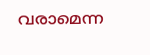വരാമെന്ന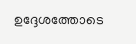ഉദ്ദേശത്തോടെ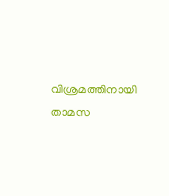വിശ്രമത്തിനായി താമസ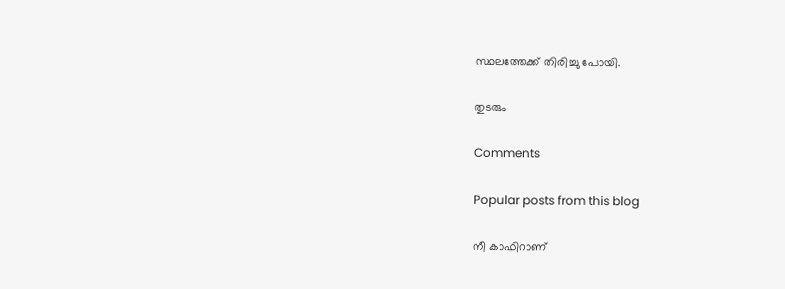സ്ഥലത്തേക്ക് തിരിച്ചു പോയി.

തുടരും

Comments

Popular posts from this blog

നീ കാഫിറാണ്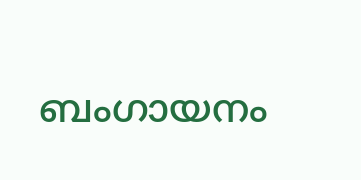ബംഗായനം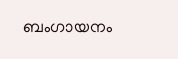ബംഗായനം